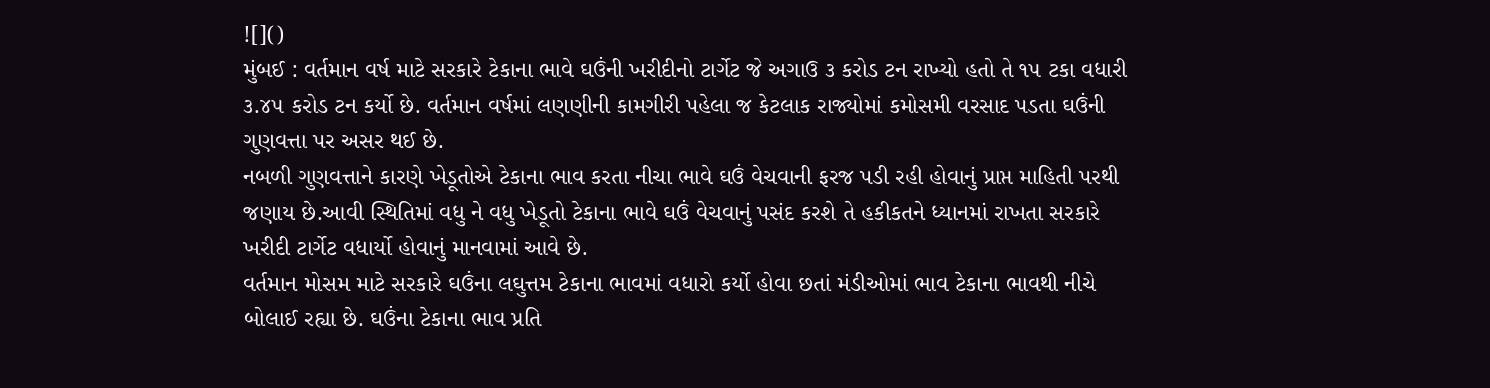![]()
મુંબઈ : વર્તમાન વર્ષ માટે સરકારે ટેકાના ભાવે ઘઉંની ખરીદીનો ટાર્ગેટ જે અગાઉ ૩ કરોડ ટન રાખ્યો હતો તે ૧૫ ટકા વધારી ૩.૪૫ કરોડ ટન કર્યો છે. વર્તમાન વર્ષમાં લણણીની કામગીરી પહેલા જ કેટલાક રાજ્યોમાં કમોસમી વરસાદ પડતા ઘઉંની ગુણવત્તા પર અસર થઈ છે.
નબળી ગુણવત્તાને કારણે ખેડૂતોએ ટેકાના ભાવ કરતા નીચા ભાવે ઘઉં વેચવાની ફરજ પડી રહી હોવાનું પ્રાપ્ત માહિતી પરથી જણાય છે.આવી સ્થિતિમાં વધુ ને વધુ ખેડૂતો ટેકાના ભાવે ઘઉં વેચવાનું પસંદ કરશે તે હકીકતને ધ્યાનમાં રાખતા સરકારે ખરીદી ટાર્ગેટ વધાર્યો હોવાનું માનવામાં આવે છે.
વર્તમાન મોસમ માટે સરકારે ઘઉંના લઘુત્તમ ટેકાના ભાવમાં વધારો કર્યો હોવા છતાં મંડીઓમાં ભાવ ટેકાના ભાવથી નીચે બોલાઈ રહ્યા છે. ઘઉંના ટેકાના ભાવ પ્રતિ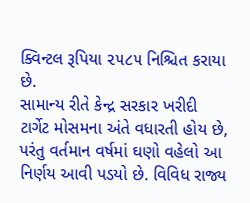ક્વિન્ટલ રૂપિયા ૨૫૮૫ નિશ્ચિત કરાયા છે.
સામાન્ય રીતે કેન્દ્ર સરકાર ખરીદી ટાર્ગેટ મોસમના અંતે વધારતી હોય છે, પરંતુ વર્તમાન વર્ષમાં ઘણો વહેલો આ નિર્ણય આવી પડયો છે. વિવિધ રાજ્ય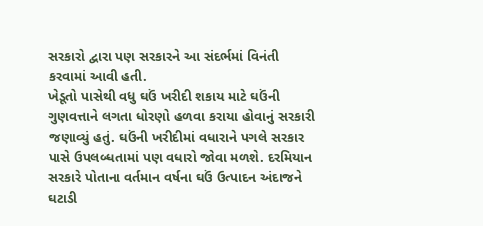સરકારો દ્વારા પણ સરકારને આ સંદર્ભમાં વિનંતી કરવામાં આવી હતી.
ખેડૂતો પાસેથી વધુ ઘઉં ખરીદી શકાય માટે ઘઉંની ગુણવત્તાને લગતા ધોરણો હળવા કરાયા હોવાનું સરકારી જણાવ્યું હતું. ઘઉંની ખરીદીમાં વધારાને પગલે સરકાર પાસે ઉપલબ્ધતામાં પણ વધારો જોવા મળશે. દરમિયાન સરકારે પોતાના વર્તમાન વર્ષના ઘઉં ઉત્પાદન અંદાજને ઘટાડી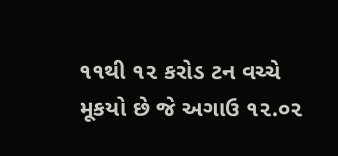૧૧થી ૧૨ કરોડ ટન વચ્ચે મૂકયો છે જે અગાઉ ૧૨.૦૨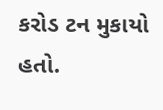કરોડ ટન મુકાયો હતો.